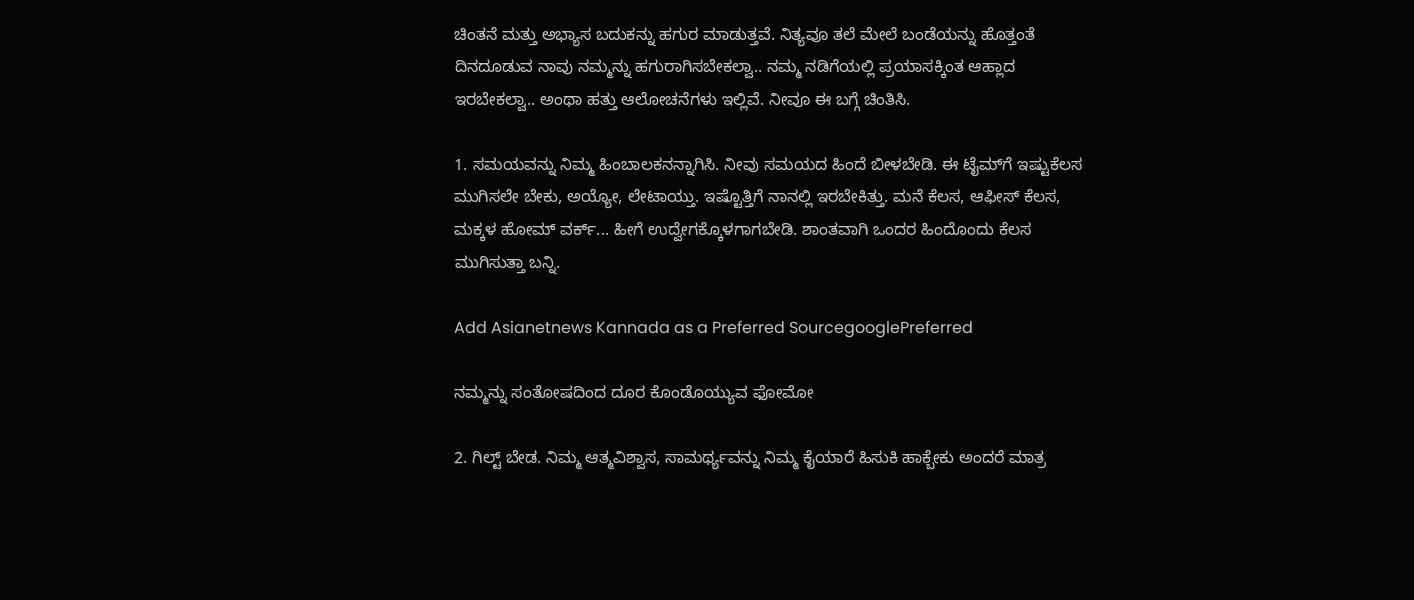ಚಿಂತನೆ ಮತ್ತು ಅಭ್ಯಾಸ ಬದುಕನ್ನು ಹಗುರ ಮಾಡುತ್ತವೆ. ನಿತ್ಯವೂ ತಲೆ ಮೇಲೆ ಬಂಡೆಯನ್ನು ಹೊತ್ತಂತೆ ದಿನದೂಡುವ ನಾವು ನಮ್ಮನ್ನು ಹಗುರಾಗಿಸಬೇಕಲ್ವಾ.. ನಮ್ಮ ನಡಿಗೆಯಲ್ಲಿ ಪ್ರಯಾಸಕ್ಕಿಂತ ಆಹ್ಲಾದ ಇರಬೇಕಲ್ವಾ.. ಅಂಥಾ ಹತ್ತು ಆಲೋಚನೆಗಳು ಇಲ್ಲಿವೆ. ನೀವೂ ಈ ಬಗ್ಗೆ ಚಿಂತಿಸಿ.

1. ಸಮಯವನ್ನು ನಿಮ್ಮ ಹಿಂಬಾಲಕನನ್ನಾಗಿಸಿ. ನೀವು ಸಮಯದ ಹಿಂದೆ ಬೀಳಬೇಡಿ. ಈ ಟೈಮ್‌ಗೆ ಇಷ್ಟುಕೆಲಸ ಮುಗಿಸಲೇ ಬೇಕು, ಅಯ್ಯೋ, ಲೇಟಾಯ್ತು. ಇಷ್ಟೊತ್ತಿಗೆ ನಾನಲ್ಲಿ ಇರಬೇಕಿತ್ತು. ಮನೆ ಕೆಲಸ, ಆಫೀಸ್‌ ಕೆಲಸ, ಮಕ್ಕಳ ಹೋಮ್‌ ವರ್ಕ್... ಹೀಗೆ ಉದ್ವೇಗಕ್ಕೊಳಗಾಗಬೇಡಿ. ಶಾಂತವಾಗಿ ಒಂದರ ಹಿಂದೊಂದು ಕೆಲಸ ಮುಗಿಸುತ್ತಾ ಬನ್ನಿ.

Add Asianetnews Kannada as a Preferred SourcegooglePreferred

ನಮ್ಮನ್ನು ಸಂತೋಷದಿಂದ ದೂರ ಕೊಂಡೊಯ್ಯುವ ಫೋಮೋ

2. ಗಿಲ್ಟ್‌ ಬೇಡ. ನಿಮ್ಮ ಆತ್ಮವಿಶ್ವಾಸ, ಸಾಮರ್ಥ್ಯವನ್ನು ನಿಮ್ಮ ಕೈಯಾರೆ ಹಿಸುಕಿ ಹಾಕ್ಬೇಕು ಅಂದರೆ ಮಾತ್ರ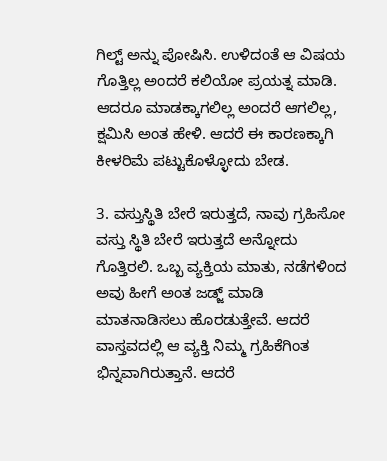ಗಿಲ್ಟ್‌ ಅನ್ನು ಪೋಷಿಸಿ. ಉಳಿದಂತೆ ಆ ವಿಷಯ ಗೊತ್ತಿಲ್ಲ ಅಂದರೆ ಕಲಿಯೋ ಪ್ರಯತ್ನ ಮಾಡಿ. ಆದರೂ ಮಾಡಕ್ಕಾಗಲಿಲ್ಲ ಅಂದರೆ ಆಗಲಿಲ್ಲ, ಕ್ಷಮಿಸಿ ಅಂತ ಹೇಳಿ. ಆದರೆ ಈ ಕಾರಣಕ್ಕಾಗಿ ಕೀಳರಿಮೆ ಪಟ್ಟುಕೊಳ್ಳೋದು ಬೇಡ.

3. ವಸ್ತುಸ್ಥಿತಿ ಬೇರೆ ಇರುತ್ತದೆ, ನಾವು ಗ್ರಹಿಸೋ ವಸ್ತು ಸ್ಥಿತಿ ಬೇರೆ ಇರುತ್ತದೆ ಅನ್ನೋದು ಗೊತ್ತಿರಲಿ. ಒಬ್ಬ ವ್ಯಕ್ತಿಯ ಮಾತು, ನಡೆಗಳಿಂದ ಅವು ಹೀಗೆ ಅಂತ ಜಡ್ಜ್‌ ಮಾಡಿ ಮಾತನಾಡಿಸಲು ಹೊರಡುತ್ತೇವೆ. ಆದರೆ ವಾಸ್ತವದಲ್ಲಿ ಆ ವ್ಯಕ್ತಿ ನಿಮ್ಮ ಗ್ರಹಿಕೆಗಿಂತ ಭಿನ್ನವಾಗಿರುತ್ತಾನೆ. ಆದರೆ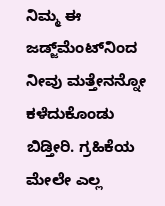ನಿಮ್ಮ ಈ ಜಡ್ಜ್‌ಮೆಂಟ್‌ನಿಂದ ನೀವು ಮತ್ತೇನನ್ನೋ ಕಳೆದುಕೊಂಡು ಬಿಡ್ತೀರಿ. ಗ್ರಹಿಕೆಯ ಮೇಲೇ ಎಲ್ಲ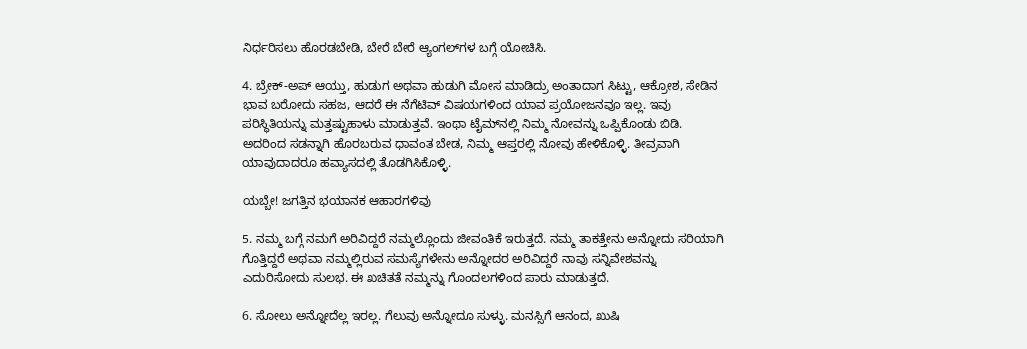ನಿರ್ಧರಿಸಲು ಹೊರಡಬೇಡಿ, ಬೇರೆ ಬೇರೆ ಆ್ಯಂಗಲ್‌ಗಳ ಬಗ್ಗೆ ಯೋಚಿಸಿ.

4. ಬ್ರೇಕ್‌-ಅಪ್‌ ಆಯ್ತು, ಹುಡುಗ ಅಥವಾ ಹುಡುಗಿ ಮೋಸ ಮಾಡಿದ್ರು ಅಂತಾದಾಗ ಸಿಟ್ಟು, ಆಕ್ರೋಶ, ಸೇಡಿನ ಭಾವ ಬರೋದು ಸಹಜ, ಆದರೆ ಈ ನೆಗೆಟಿವ್‌ ವಿಷಯಗಳಿಂದ ಯಾವ ಪ್ರಯೋಜನವೂ ಇಲ್ಲ. ಇವು ಪರಿಸ್ಥಿತಿಯನ್ನು ಮತ್ತಷ್ಟುಹಾಳು ಮಾಡುತ್ತವೆ. ಇಂಥಾ ಟೈಮ್‌ನಲ್ಲಿ ನಿಮ್ಮ ನೋವನ್ನು ಒಪ್ಪಿಕೊಂಡು ಬಿಡಿ. ಅದರಿಂದ ಸಡನ್ನಾಗಿ ಹೊರಬರುವ ಧಾವಂತ ಬೇಡ, ನಿಮ್ಮ ಆಪ್ತರಲ್ಲಿ ನೋವು ಹೇಳಿಕೊಳ್ಳಿ. ತೀವ್ರವಾಗಿ ಯಾವುದಾದರೂ ಹವ್ಯಾಸದಲ್ಲಿ ತೊಡಗಿಸಿಕೊಳ್ಳಿ.

ಯಬ್ಬೇ! ಜಗತ್ತಿನ ಭಯಾನಕ ಆಹಾರಗಳಿವು

5. ನಮ್ಮ ಬಗ್ಗೆ ನಮಗೆ ಅರಿವಿದ್ದರೆ ನಮ್ಮಲ್ಲೊಂದು ಜೀವಂತಿಕೆ ಇರುತ್ತದೆ. ನಮ್ಮ ತಾಕತ್ತೇನು ಅನ್ನೋದು ಸರಿಯಾಗಿ ಗೊತ್ತಿದ್ದರೆ ಅಥವಾ ನಮ್ಮಲ್ಲಿರುವ ಸಮಸ್ಯೆಗಳೇನು ಅನ್ನೋದರ ಅರಿವಿದ್ದರೆ ನಾವು ಸನ್ನಿವೇಶವನ್ನು ಎದುರಿಸೋದು ಸುಲಭ. ಈ ಖಚಿತತೆ ನಮ್ಮನ್ನು ಗೊಂದಲಗಳಿಂದ ಪಾರು ಮಾಡುತ್ತದೆ.

6. ಸೋಲು ಅನ್ನೋದೆಲ್ಲ ಇರಲ್ಲ. ಗೆಲುವು ಅನ್ನೋದೂ ಸುಳ್ಳು. ಮನಸ್ಸಿಗೆ ಆನಂದ, ಖುಷಿ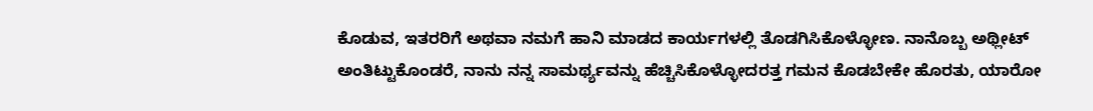ಕೊಡುವ, ಇತರರಿಗೆ ಅಥವಾ ನಮಗೆ ಹಾನಿ ಮಾಡದ ಕಾರ್ಯಗಳಲ್ಲಿ ತೊಡಗಿಸಿಕೊಳ್ಳೋಣ. ನಾನೊಬ್ಬ ಅಥ್ಲೀಟ್‌ ಅಂತಿಟ್ಟುಕೊಂಡರೆ, ನಾನು ನನ್ನ ಸಾಮರ್ಥ್ಯವನ್ನು ಹೆಚ್ಚಿಸಿಕೊಳ್ಳೋದರತ್ತ ಗಮನ ಕೊಡಬೇಕೇ ಹೊರತು, ಯಾರೋ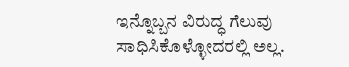ಇನ್ನೊಬ್ಬನ ವಿರುದ್ಧ ಗೆಲುವು ಸಾಧಿಸಿಕೊಳ್ಳೋದರಲ್ಲಿ ಅಲ್ಲ.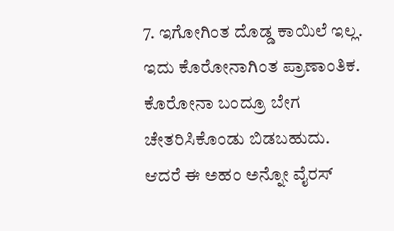7. ಇಗೋಗಿಂತ ದೊಡ್ಡ ಕಾಯಿಲೆ ಇಲ್ಲ. ಇದು ಕೊರೋನಾಗಿಂತ ಪ್ರಾಣಾಂತಿಕ. ಕೊರೋನಾ ಬಂದ್ರೂ ಬೇಗ ಚೇತರಿಸಿಕೊಂಡು ಬಿಡಬಹುದು. ಆದರೆ ಈ ಅಹಂ ಅನ್ನೋ ವೈರಸ್‌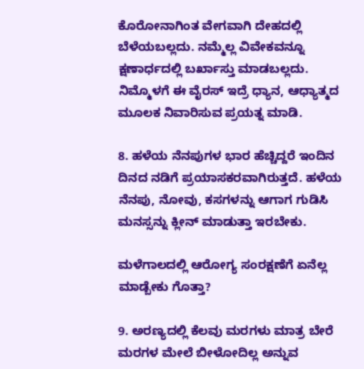ಕೊರೋನಾಗಿಂತ ವೇಗವಾಗಿ ದೇಹದಲ್ಲಿ ಬೆಳೆಯಬಲ್ಲದು. ನಮ್ಮೆಲ್ಲ ವಿವೇಕವನ್ನೂ ಕ್ಷಣಾರ್ಧದಲ್ಲಿ ಬರ್ಖಾಸ್ತು ಮಾಡಬಲ್ಲದು. ನಿಮ್ಮೊಳಗೆ ಈ ವೈರಸ್‌ ಇದ್ರೆ ಧ್ಯಾನ, ಆಧ್ಯಾತ್ಮದ ಮೂಲಕ ನಿವಾರಿಸುವ ಪ್ರಯತ್ನ ಮಾಡಿ.

8. ಹಳೆಯ ನೆನಪುಗಳ ಭಾರ ಹೆಚ್ಚಿದ್ದರೆ ಇಂದಿನ ದಿನದ ನಡಿಗೆ ಪ್ರಯಾಸಕರವಾಗಿರುತ್ತದೆ. ಹಳೆಯ ನೆನಪು, ನೋವು, ಕಸಗಳನ್ನು ಆಗಾಗ ಗುಡಿಸಿ ಮನಸ್ಸನ್ನು ಕ್ಲೀನ್‌ ಮಾಡುತ್ತಾ ಇರಬೇಕು.

ಮಳೆಗಾಲದಲ್ಲಿ ಆರೋಗ್ಯ ಸಂರಕ್ಷಣೆಗೆ ಏನೆಲ್ಲ ಮಾಡ್ಬೇಕು ಗೊತ್ತಾ?

9. ಅರಣ್ಯದಲ್ಲಿ ಕೆಲವು ಮರಗಳು ಮಾತ್ರ ಬೇರೆ ಮರಗಳ ಮೇಲೆ ಬೀಳೋದಿಲ್ಲ ಅನ್ನುವ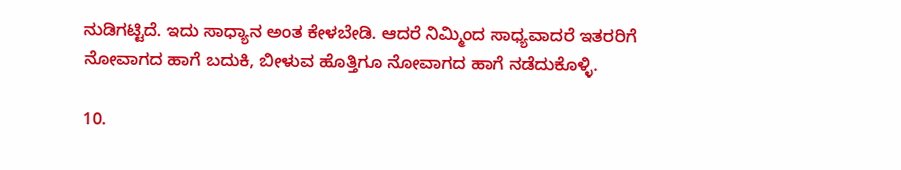ನುಡಿಗಟ್ಟಿದೆ. ಇದು ಸಾಧ್ಯಾನ ಅಂತ ಕೇಳಬೇಡಿ. ಆದರೆ ನಿಮ್ಮಿಂದ ಸಾಧ್ಯವಾದರೆ ಇತರರಿಗೆ ನೋವಾಗದ ಹಾಗೆ ಬದುಕಿ, ಬೀಳುವ ಹೊತ್ತಿಗೂ ನೋವಾಗದ ಹಾಗೆ ನಡೆದುಕೊಳ್ಳಿ.

10.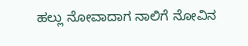ಹಲ್ಲು ನೋವಾದಾಗ ನಾಲಿಗೆ ನೋವಿನ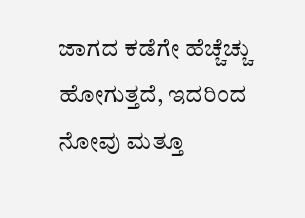ಜಾಗದ ಕಡೆಗೇ ಹೆಚ್ಚೆಚ್ಚು ಹೋಗುತ್ತದೆ, ಇದರಿಂದ ನೋವು ಮತ್ತೂ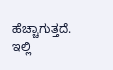ಹೆಚ್ಚಾಗುತ್ತದೆ. ಇಲ್ಲಿ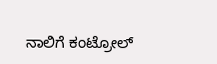ನಾಲಿಗೆ ಕಂಟ್ರೋಲ್‌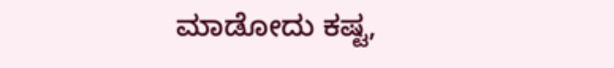ಮಾಡೋದು ಕಷ್ಟ,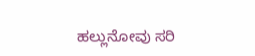ಹಲ್ಲುನೋವು ಸರಿ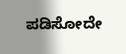ಪಡಿಸೋದೇ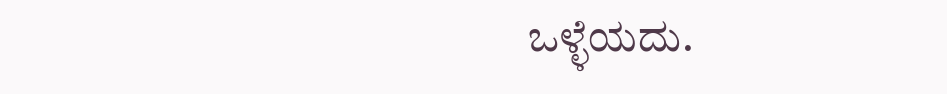ಒಳ್ಳೆಯದು.